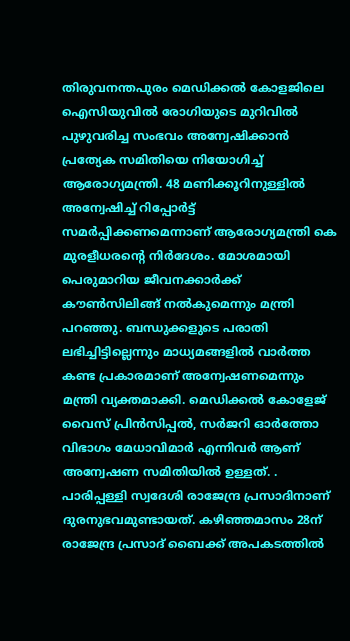തിരുവനന്തപുരം മെഡിക്കൽ കോളജിലെ ഐസിയുവിൽ രോഗിയുടെ മുറിവിൽ പുഴുവരിച്ച സംഭവം അന്വേഷിക്കാൻ പ്രത്യേക സമിതിയെ നിയോഗിച്ച് ആരോഗ്യമന്ത്രി. 48 മണിക്കൂറിനുള്ളിൽ അന്വേഷിച്ച് റിപ്പോർട്ട് സമർപ്പിക്കണമെന്നാണ് ആരോഗ്യമന്ത്രി കെ മുരളീധരന്റെ നിർദേശം. മോശമായി പെരുമാറിയ ജീവനക്കാർക്ക് കൗൺസിലിങ്ങ് നൽകുമെന്നും മന്ത്രി പറഞ്ഞു. ബന്ധുക്കളുടെ പരാതി ലഭിച്ചിട്ടില്ലെന്നും മാധ്യമങ്ങളിൽ വാർത്ത കണ്ട പ്രകാരമാണ് അന്വേഷണമെന്നും മന്ത്രി വ്യക്തമാക്കി. മെഡിക്കൽ കോളേജ് വൈസ് പ്രിൻസിപ്പൽ, സർജറി ഓർത്തോ വിഭാഗം മേധാവിമാർ എന്നിവർ ആണ് അന്വേഷണ സമിതിയിൽ ഉള്ളത്. . പാരിപ്പള്ളി സ്വദേശി രാജേന്ദ്ര പ്രസാദിനാണ് ദുരനുഭവമുണ്ടായത്. കഴിഞ്ഞമാസം 28ന് രാജേന്ദ്ര പ്രസാദ് ബൈക്ക് അപകടത്തിൽ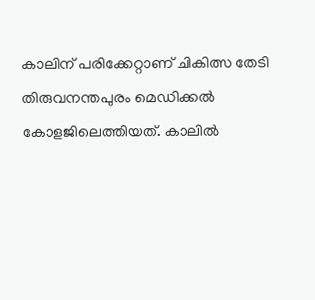കാലിന് പരിക്കേറ്റാണ് ചികിത്സ തേടി തിരുവനന്തപുരം മെഡിക്കൽ കോളജിലെത്തിയത്. കാലിൽ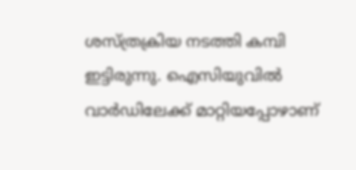ശസ്ത്രക്രിയ നടത്തി കമ്പി ഇട്ടിരുന്നു. ഐസിയുവിൽ വാർഡിലേക്ക് മാറ്റിയപ്പോഴാണ്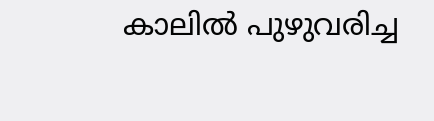കാലിൽ പുഴുവരിച്ച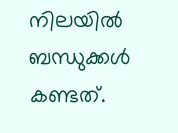നിലയിൽ ബന്ധുക്കൾ കണ്ടത്.